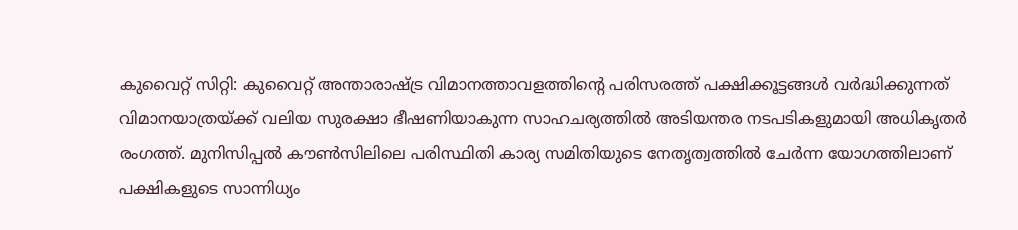കുവൈറ്റ് സിറ്റി: കുവൈറ്റ് അന്താരാഷ്ട്ര വിമാനത്താവളത്തിന്റെ പരിസരത്ത് പക്ഷിക്കൂട്ടങ്ങൾ വർദ്ധിക്കുന്നത് വിമാനയാത്രയ്ക്ക് വലിയ സുരക്ഷാ ഭീഷണിയാകുന്ന സാഹചര്യത്തിൽ അടിയന്തര നടപടികളുമായി അധികൃതർ രംഗത്ത്. മുനിസിപ്പൽ കൗൺസിലിലെ പരിസ്ഥിതി കാര്യ സമിതിയുടെ നേതൃത്വത്തിൽ ചേർന്ന യോഗത്തിലാണ് പക്ഷികളുടെ സാന്നിധ്യം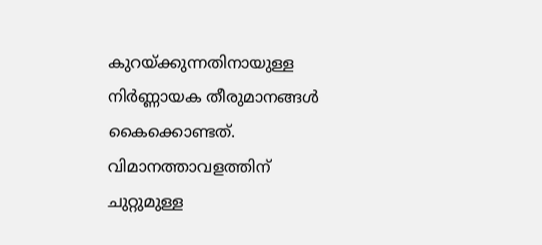കുറയ്ക്കുന്നതിനായുള്ള നിർണ്ണായക തീരുമാനങ്ങൾ കൈക്കൊണ്ടത്. വിമാനത്താവളത്തിന് ചുറ്റുമുള്ള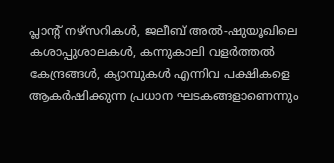പ്ലാന്റ് നഴ്സറികൾ, ജലീബ് അൽ-ഷുയൂഖിലെ കശാപ്പുശാലകൾ, കന്നുകാലി വളർത്തൽ കേന്ദ്രങ്ങൾ, ക്യാമ്പുകൾ എന്നിവ പക്ഷികളെ ആകർഷിക്കുന്ന പ്രധാന ഘടകങ്ങളാണെന്നും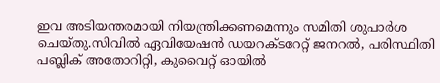ഇവ അടിയന്തരമായി നിയന്ത്രിക്കണമെന്നും സമിതി ശുപാർശ ചെയ്തു.സിവിൽ ഏവിയേഷൻ ഡയറക്ടറേറ്റ് ജനറൽ, പരിസ്ഥിതി പബ്ലിക് അതോറിറ്റി, കുവൈറ്റ് ഓയിൽ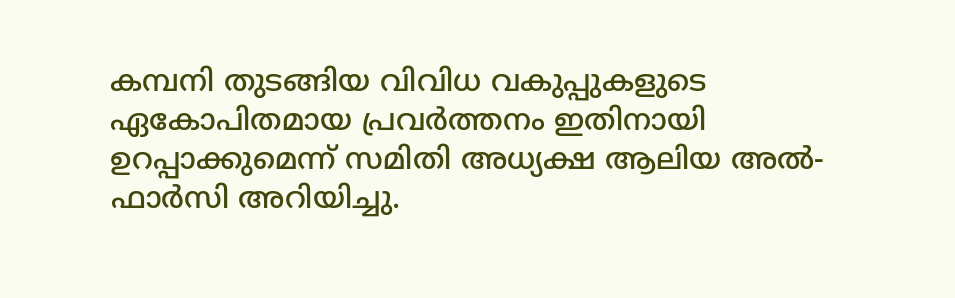കമ്പനി തുടങ്ങിയ വിവിധ വകുപ്പുകളുടെ ഏകോപിതമായ പ്രവർത്തനം ഇതിനായി ഉറപ്പാക്കുമെന്ന് സമിതി അധ്യക്ഷ ആലിയ അൽ-ഫാർസി അറിയിച്ചു.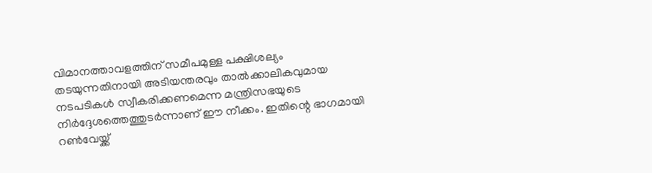വിമാനത്താവളത്തിന് സമീപമുള്ള പക്ഷിശല്യം തടയുന്നതിനായി അടിയന്തരവും താൽക്കാലികവുമായ നടപടികൾ സ്വീകരിക്കണമെന്ന മന്ത്രിസഭയുടെ നിർദ്ദേശത്തെത്തുടർന്നാണ് ഈ നീക്കം. ഇതിന്റെ ഭാഗമായി റൺവേയ്ക്ക്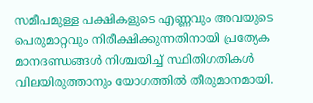സമീപമുള്ള പക്ഷികളുടെ എണ്ണവും അവയുടെ പെരുമാറ്റവും നിരീക്ഷിക്കുന്നതിനായി പ്രത്യേക മാനദണ്ഡങ്ങൾ നിശ്ചയിച്ച് സ്ഥിതിഗതികൾ വിലയിരുത്താനും യോഗത്തിൽ തീരുമാനമായി.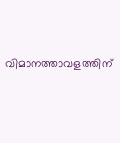വിമാനത്താവളത്തിന്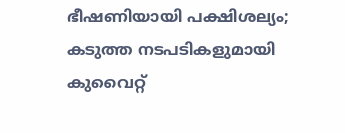ഭീഷണിയായി പക്ഷിശല്യം; കടുത്ത നടപടികളുമായി കുവൈറ്റ്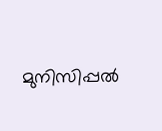മുനിസിപ്പൽ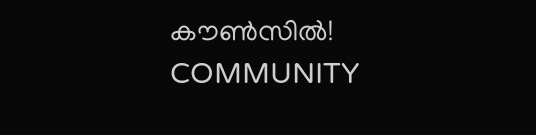കൗൺസിൽ!
COMMUNITY